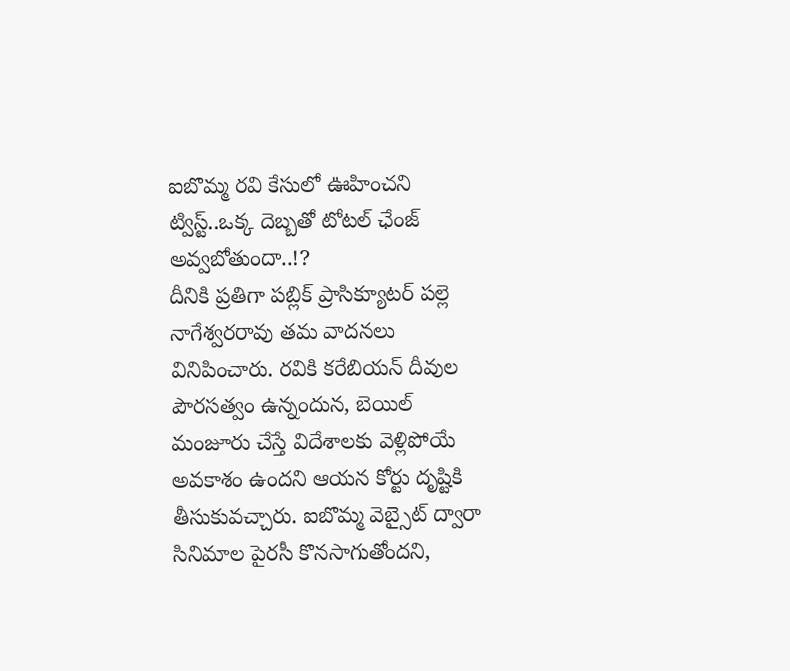ఐబొమ్మ రవి కేసులో ఊహించని ట్విస్ట్..ఒక్క దెబ్బతో టోటల్ ఛేంజ్ అవ్వబోతుందా..!?
దీనికి ప్రతిగా పబ్లిక్ ప్రాసిక్యూటర్ పల్లె నాగేశ్వరరావు తమ వాదనలు వినిపించారు. రవికి కరేబియన్ దీవుల పౌరసత్వం ఉన్నందున, బెయిల్ మంజూరు చేస్తే విదేశాలకు వెళ్లిపోయే అవకాశం ఉందని ఆయన కోర్టు దృష్టికి తీసుకువచ్చారు. ఐబొమ్మ వెబ్సైట్ ద్వారా సినిమాల పైరసీ కొనసాగుతోందని,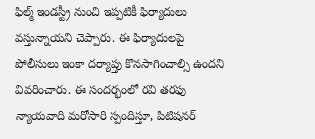ఫిల్మ్ ఇండస్ట్రీ నుంచి ఇప్పటికీ ఫిర్యాదులు వస్తున్నాయని చెప్పారు. ఈ ఫిర్యాదులపై పోలీసులు ఇంకా దర్యాప్తు కొనసాగించాల్సి ఉందని వివరించారు. ఈ సందర్భంలో రవి తరఫు న్యాయవాది మరోసారి స్పందిస్తూ, పిటిషనర్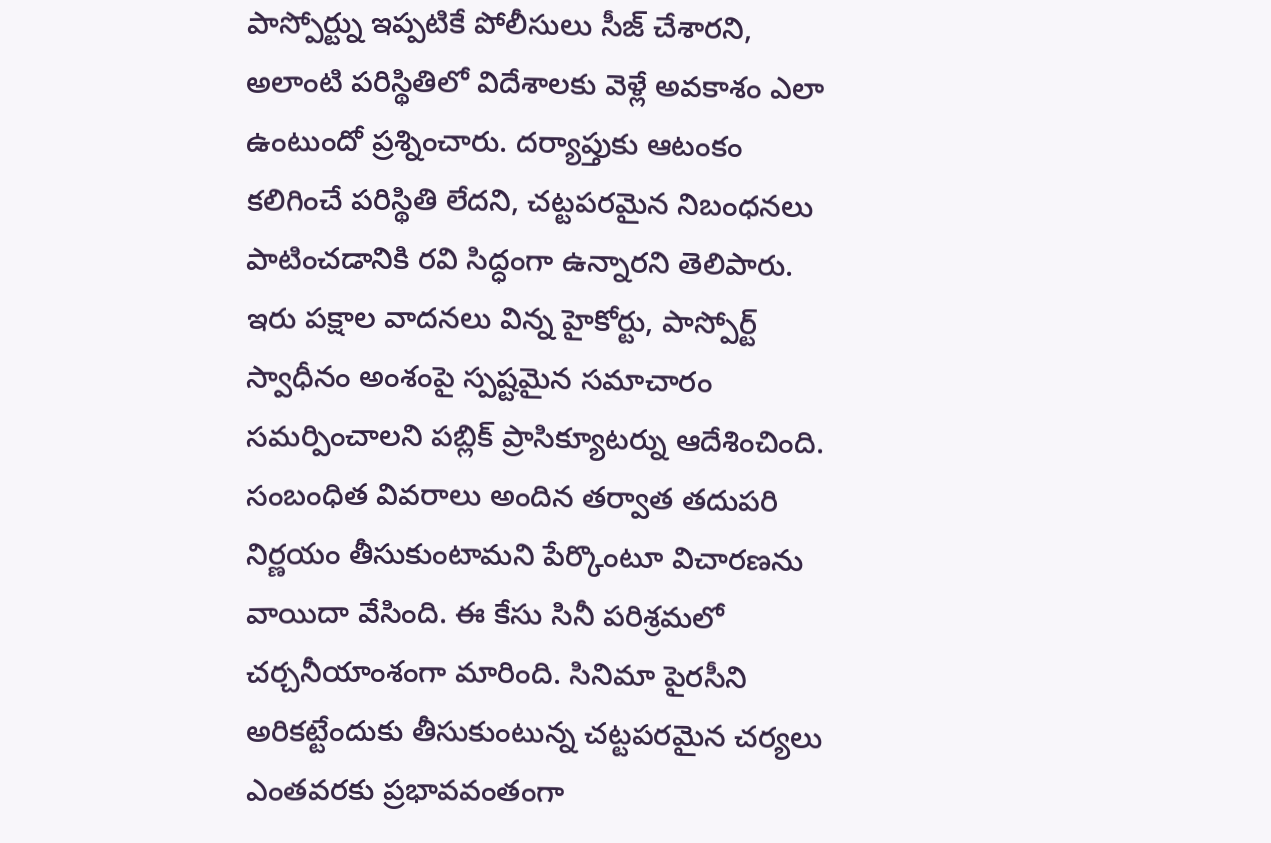పాస్పోర్ట్ను ఇప్పటికే పోలీసులు సీజ్ చేశారని, అలాంటి పరిస్థితిలో విదేశాలకు వెళ్లే అవకాశం ఎలా ఉంటుందో ప్రశ్నించారు. దర్యాప్తుకు ఆటంకం కలిగించే పరిస్థితి లేదని, చట్టపరమైన నిబంధనలు పాటించడానికి రవి సిద్ధంగా ఉన్నారని తెలిపారు.
ఇరు పక్షాల వాదనలు విన్న హైకోర్టు, పాస్పోర్ట్ స్వాధీనం అంశంపై స్పష్టమైన సమాచారం సమర్పించాలని పబ్లిక్ ప్రాసిక్యూటర్ను ఆదేశించింది. సంబంధిత వివరాలు అందిన తర్వాత తదుపరి నిర్ణయం తీసుకుంటామని పేర్కొంటూ విచారణను వాయిదా వేసింది. ఈ కేసు సినీ పరిశ్రమలో చర్చనీయాంశంగా మారింది. సినిమా పైరసీని అరికట్టేందుకు తీసుకుంటున్న చట్టపరమైన చర్యలు ఎంతవరకు ప్రభావవంతంగా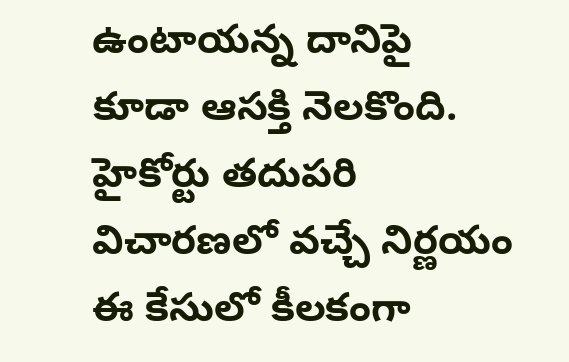ఉంటాయన్న దానిపై కూడా ఆసక్తి నెలకొంది. హైకోర్టు తదుపరి విచారణలో వచ్చే నిర్ణయం ఈ కేసులో కీలకంగా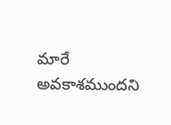మారే అవకాశముందని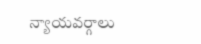న్యాయవర్గాలు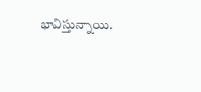భావిస్తున్నాయి.